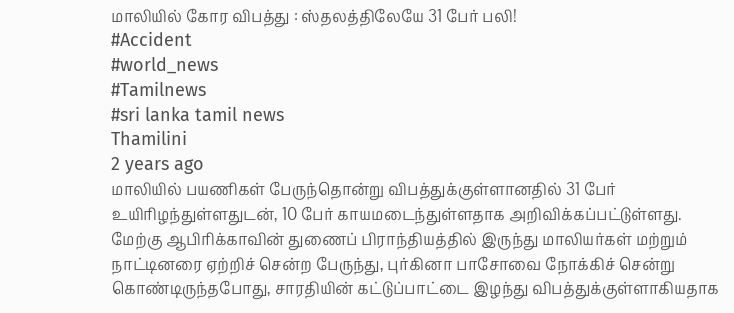மாலியில் கோர விபத்து : ஸ்தலத்திலேயே 31 பேர் பலி!
#Accident
#world_news
#Tamilnews
#sri lanka tamil news
Thamilini
2 years ago
மாலியில் பயணிகள் பேருந்தொன்று விபத்துக்குள்ளானதில் 31 பேர் உயிரிழந்துள்ளதுடன், 10 பேர் காயமடைந்துள்ளதாக அறிவிக்கப்பட்டுள்ளது.
மேற்கு ஆபிரிக்காவின் துணைப் பிராந்தியத்தில் இருந்து மாலியர்கள் மற்றும் நாட்டினரை ஏற்றிச் சென்ற பேருந்து, புர்கினா பாசோவை நோக்கிச் சென்று கொண்டிருந்தபோது, சாரதியின் கட்டுப்பாட்டை இழந்து விபத்துக்குள்ளாகியதாக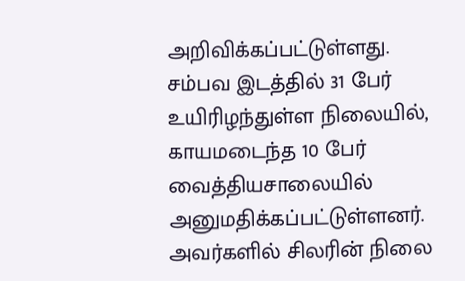அறிவிக்கப்பட்டுள்ளது.
சம்பவ இடத்தில் 31 பேர் உயிரிழந்துள்ள நிலையில், காயமடைந்த 10 பேர் வைத்தியசாலையில் அனுமதிக்கப்பட்டுள்ளனர். அவர்களில் சிலரின் நிலை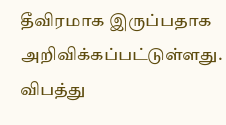தீவிரமாக இருப்பதாக அறிவிக்கப்பட்டுள்ளது.
விபத்து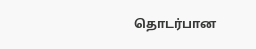தொடர்பான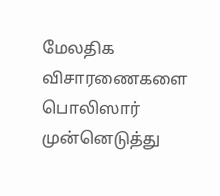மேலதிக விசாரணைகளை பொலிஸார் முன்னெடுத்து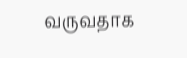வருவதாக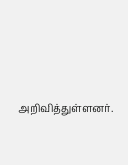அறிவித்துள்ளனர்.